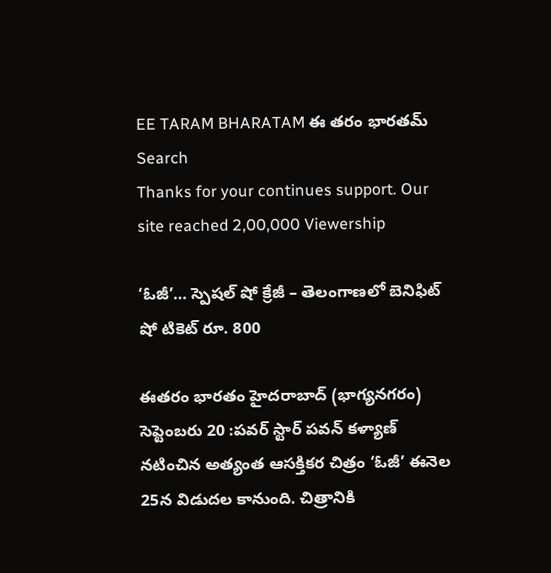EE TARAM BHARATAM ఈ తరం భారతమ్
Search
Thanks for your continues support. Our site reached 2,00,000 Viewership

‘ఓజీ’… స్పెషల్ షో క్రేజీ – తెలంగాణలో బెనిఫిట్ షో టికెట్ రూ. 800

ఈతరం భారతం హైదరాబాద్ (భాగ్యనగరం) సెప్టెంబరు 20 :పవర్ స్టార్ పవన్ కళ్యాణ్ నటించిన అత్యంత ఆసక్తికర చిత్రం ‘ఓజీ’ ఈనెల 25న విడుదల కానుంది. చిత్రానికి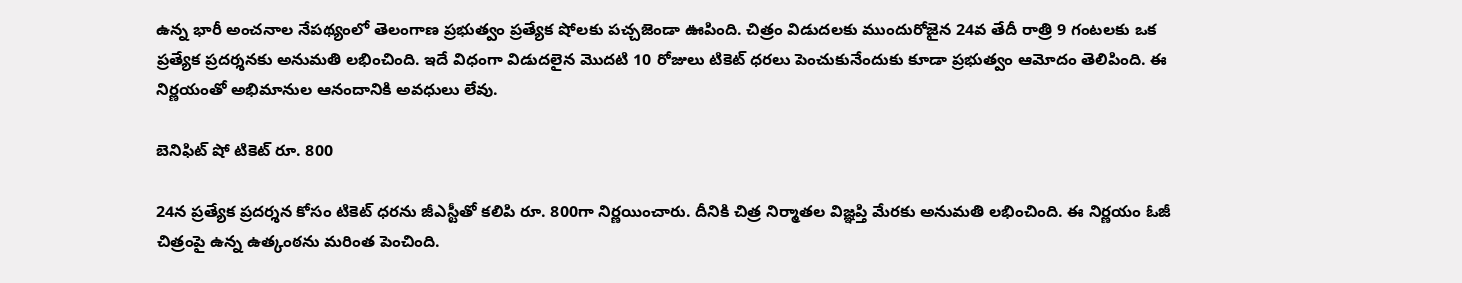ఉన్న భారీ అంచనాల నేపథ్యంలో తెలంగాణ ప్రభుత్వం ప్రత్యేక షోలకు పచ్చజెండా ఊపింది. చిత్రం విడుదలకు ముందురోజైన 24వ తేదీ రాత్రి 9 గంటలకు ఒక ప్రత్యేక ప్రదర్శనకు అనుమతి లభించింది. ఇదే విధంగా విడుదలైన మొదటి 10 రోజులు టికెట్ ధరలు పెంచుకునేందుకు కూడా ప్రభుత్వం ఆమోదం తెలిపింది. ఈ నిర్ణయంతో అభిమానుల ఆనందానికి అవధులు లేవు.

బెనిఫిట్ షో టికెట్ రూ. 800

24న ప్రత్యేక ప్రదర్శన కోసం టికెట్ ధరను జీఎస్టీతో కలిపి రూ. 800గా నిర్ణయించారు. దీనికి చిత్ర నిర్మాతల విజ్ఞప్తి మేరకు అనుమతి లభించింది. ఈ నిర్ణయం ఓజీ చిత్రంపై ఉన్న ఉత్కంఠను మరింత పెంచింది.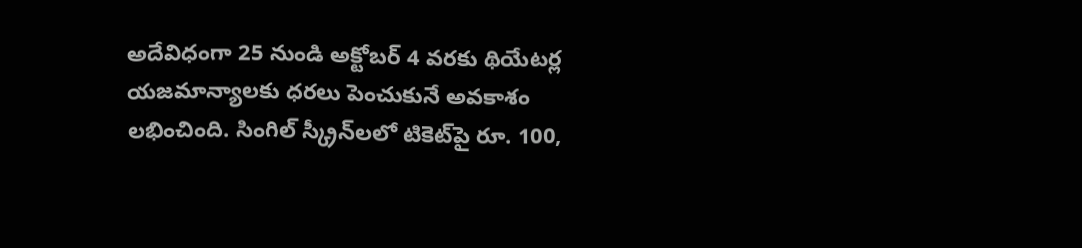అదేవిధంగా 25 నుండి అక్టోబర్ 4 వరకు థియేటర్ల యజమాన్యాలకు ధరలు పెంచుకునే అవకాశం లభించింది. సింగిల్ స్క్రీన్‌లలో టికెట్‌పై రూ. 100,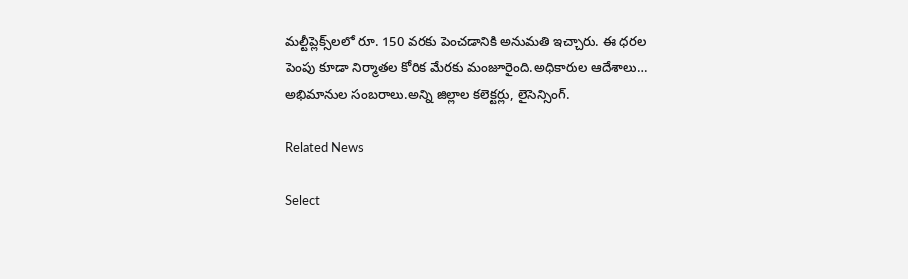మల్టీప్లెక్స్‌లలో రూ. 150 వరకు పెంచడానికి అనుమతి ఇచ్చారు. ఈ ధరల పెంపు కూడా నిర్మాతల కోరిక మేరకు మంజూరైంది.అధికారుల ఆదేశాలు… అభిమానుల సంబరాలు.అన్ని జిల్లాల కలెక్టర్లు, లైసెన్సింగ్.

Related News

Select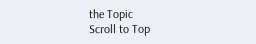the Topic
Scroll to Top